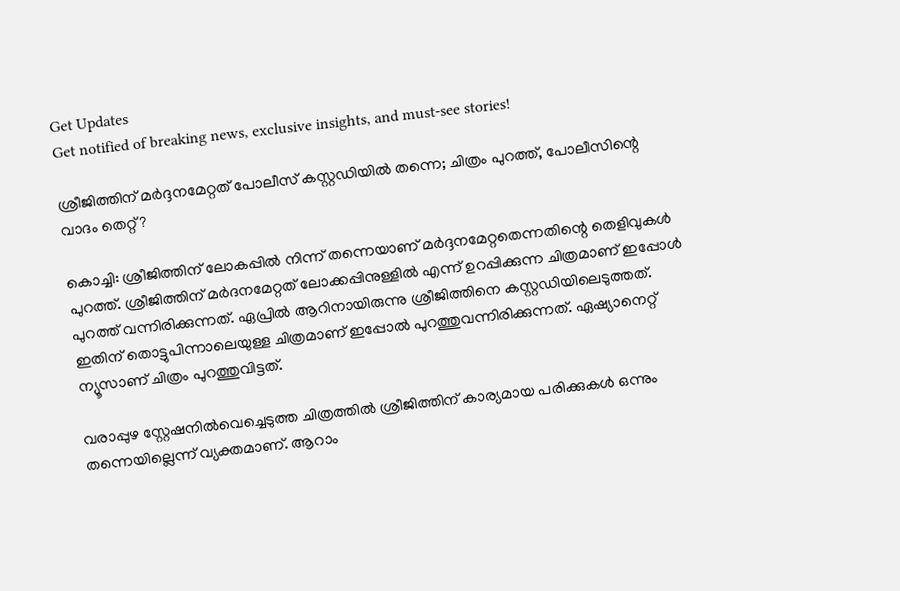Get Updates
Get notified of breaking news, exclusive insights, and must-see stories!

ശ്രീജിത്തിന് മർദ്ദനമേറ്റത് പോലീസ് കസ്റ്റഡിയിൽ തന്നെ; ചിത്രം പുറത്ത്, പോലീസിന്റെ വാദം തെറ്റ്?

കൊച്ചി: ശ്രീജിത്തിന് ലോകപ്പിൽ നിന്ന് തന്നെയാണ് മർദ്ദനമേറ്റതെന്നതിന്റെ തെളിവുകൾ പുറത്ത്. ശ്രീജിത്തിന് മർദനമേറ്റത് ലോക്കപ്പിനുള്ളിൽ എന്ന് ഉറപ്പിക്കുന്ന ചിത്രമാണ് ഇപ്പോൾ പുറത്ത് വന്നിരിക്കുന്നത്. ഏപ്രിൽ ആറിനായിരുന്നു ശ്രീജിത്തിനെ കസ്റ്റഡിയിലെടുത്തത്. ഇതിന് തൊട്ടുപിന്നാലെയുള്ള ചിത്രമാണ് ഇപ്പോൽ പുറത്തുവന്നിരിക്കുന്നത്. ഏഷ്യാനെറ്റ് ന്യൂസാണ് ചിത്രം പുറത്തുവിട്ടത്.

വരാപ്പുഴ സ്റ്റേഷനിൽവെച്ചെടുത്ത ചിത്രത്തിൽ ശ്രീജിത്തിന് കാര്യമായ പരിക്കുകൾ ഒന്നും തന്നെയില്ലെന്ന് വ്യക്തമാണ്. ആറാം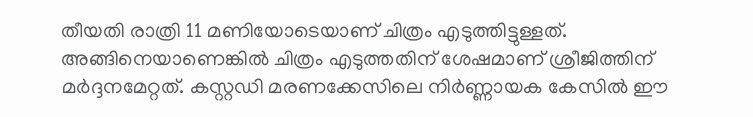തീയതി രാത്രി 11 മണിയോടെയാണ് ചിത്രം എടുത്തിട്ടുള്ളത്. അങ്ങിനെയാണെങ്കിൽ ചിത്രം എടുത്തതിന് ശേഷമാണ് ശ്രീജിത്തിന് മർദ്ദനമേറ്റത്. കസ്റ്റഡി മരണക്കേസിലെ നിർണ്ണായക കേസിൽ ഈ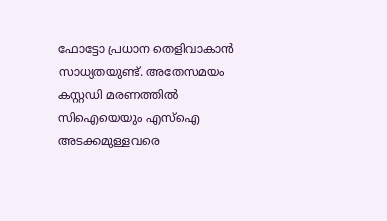ഫോട്ടോ പ്രധാന തെളിവാകാൻ സാധ്യതയുണ്ട്. അതേസമയം കസ്റ്റഡി മരണത്തിൽ സിഐയെയും എസ്ഐ അടക്കമുള്ളവരെ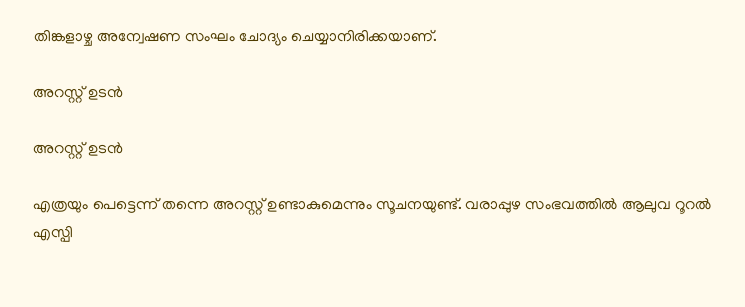തിങ്കളാഴ്ച അന്വേഷണ സംഘം ചോദ്യം ചെയ്യാനിരിക്കയാണ്.

അറസ്റ്റ് ഉടൻ

അറസ്റ്റ് ഉടൻ

എത്രയും പെട്ടെന്ന് തന്നെ അറസ്റ്റ് ഉണ്ടാകുമെന്നും സൂചനയുണ്ട്. വരാപ്പുഴ സംഭവത്തിൽ ആലുവ റൂറൽ എസ്പി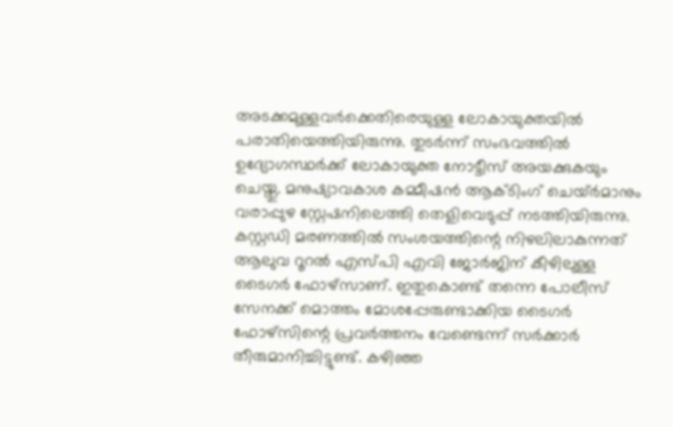അടക്കമുള്ളവർക്കെതിരെയുള്ള ലോകായുക്തയിൽ പരാതിയെത്തിയിരുന്നു. തുടർന്ന് സംഭവത്തിൽ ഉദ്യോഗസ്ഥർക്ക് ലോകായുക്ത നോട്ടീസ് അയക്കുകയും ചെയ്തു. മനുഷ്യാവകാശ കമ്മീഷൻ ആക്ടിംഗ് ചെയ്ർ‍മാനും വരാപ്പുഴ സ്റ്റേഷനിലെത്തി തെളിവെടുപ്പ് നടത്തിയിരുന്നു. കസ്റ്റഡി മരണത്തില്‍ സംശയത്തിന്റെ നിഴലിലാകുന്നത് ആലുവ റൂറല്‍ എസ്പി എവി ജോര്‍ജിന് കീഴിലുള്ള ടൈഗര്‍ ഫോഴ്‌സാണ്. ഇതുകൊണ്ട് തന്നെ പോലീസ് സേനക്ക് മൊത്തം മോശപ്പേരുണ്ടാക്കിയ ടൈഗര്‍ ഫോഴ്‌സിന്റെ പ്രവര്‍ത്തനം വേണ്ടെന്ന് സർക്കാർ തീരുമാനിച്ചിട്ടുണ്ട്. കഴിഞ്ഞ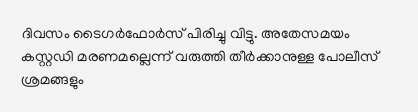ദിവസം ടൈഗർഫോർസ് പിരിച്ചു വിട്ടു. അതേസമയം കസ്റ്റഡി മരണമല്ലെന്ന് വരുത്തി തീർക്കാനുള്ള പോലീസ് ശ്രമങ്ങളും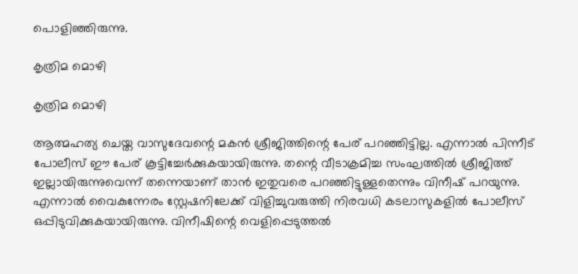പൊളിഞ്ഞിരുന്നു.

കൃത്രിമ മൊഴി

കൃത്രിമ മൊഴി

ആത്മഹത്യ ചെയ്ത വാസുദേവന്റെ മകൻ ശ്രീജിത്തിന്റെ പേര് പറഞ്ഞിട്ടില്ല. എന്നാൽ പിന്നീട് പോലീസ് ഈ പേര് കൂട്ടിച്ചേർക്കുകയായിരുന്നു. തന്റെ വീടാക്രമിച്ച സംഘത്തില്‍ ശ്രീജിത്ത് ഇല്ലായിരുന്നുവെന്ന് തന്നെയാണ് താന്‍ ഇതുവരെ പറഞ്ഞിട്ടുള്ളതെന്നും വിനീഷ് പറയുന്നു. എന്നാൽ വൈകുന്നേരം സ്റ്റേഷനിലേക്ക് വിളിച്ചുവരുത്തി നിരവധി കടലാസുകളില്‍ പോലീസ് ഒപ്പിടുവിക്കുകയായിരുന്നു. വിനീഷിന്റെ വെളിപ്പെടുത്തൽ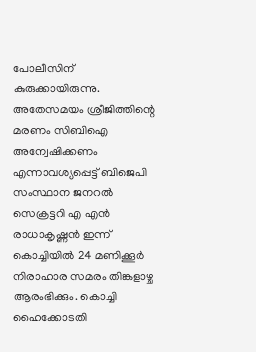പോലീസിന് കുരുക്കായിരുന്നു. അതേസമയം ശ്രീജിത്തിന്റെ മരണം സിബിഐ അന്വേഷിക്കണം എന്നാവശ്യപ്പെട്ട് ബിജെപി സംസ്ഥാന ജനറല്‍ സെക്രട്ടറി എ എന്‍ രാധാകൃഷ്ണന്‍ ഇന്ന് കൊച്ചിയില്‍ 24 മണിക്കൂര്‍ നിരാഹാര സമരം തിങ്കളാഴ്ച ആരംഭിക്കും. കൊച്ചി ഹൈക്കോടതി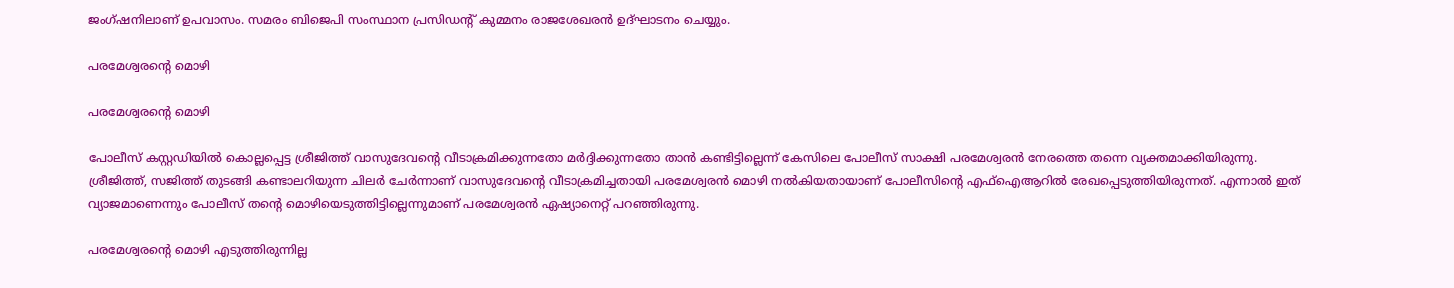ജംഗ്ഷനിലാണ് ഉപവാസം. സമരം ബിജെപി സംസ്ഥാന പ്രസിഡന്റ് കുമ്മനം രാജശേഖരൻ ഉദ്ഘാടനം ചെയ്യും.

പരമേശ്വരന്റെ മൊഴി

പരമേശ്വരന്റെ മൊഴി

പോലീസ് കസ്റ്റഡിയില്‍ കൊല്ലപ്പെട്ട ശ്രീജിത്ത് വാസുദേവന്റെ വീടാക്രമിക്കുന്നതോ മര്‍ദ്ദിക്കുന്നതോ താന്‍ കണ്ടിട്ടില്ലെന്ന് കേസിലെ പോലീസ് സാക്ഷി പരമേശ്വരന്‍ നേരത്തെ തന്നെ വ്യക്തമാക്കിയിരുന്നു. ശ്രീജിത്ത്, സജിത്ത് തുടങ്ങി കണ്ടാലറിയുന്ന ചിലര്‍ ചേര്‍ന്നാണ് വാസുദേവന്‍റെ വീടാക്രമിച്ചതായി പരമേശ്വരന്‍ മൊഴി നല്‍കിയതായാണ് പോലീസിന്‍റെ എഫ്ഐആറില്‍ രേഖപ്പെടുത്തിയിരുന്നത്. എന്നാൽ ഇത് വ്യാജമാണെന്നും പോലീസ് തന്റെ മൊഴിയെടുത്തിട്ടില്ലെന്നുമാണ് പരമേശ്വരൻ ഏഷ്യാനെറ്റ് പറഞ്ഞിരുന്നു.

പരമേശ്വരന്റെ മൊഴി എടുത്തിരുന്നില്ല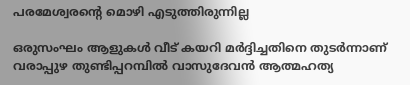പരമേശ്വരന്റെ മൊഴി എടുത്തിരുന്നില്ല

ഒരുസംഘം ആളുകള്‍ വീട് കയറി മര്‍ദ്ദിച്ചതിനെ തുടര്‍ന്നാണ് വരാപ്പുഴ തുണ്ടിപ്പറമ്പില്‍ വാസുദേവന്‍ ആത്മഹത്യ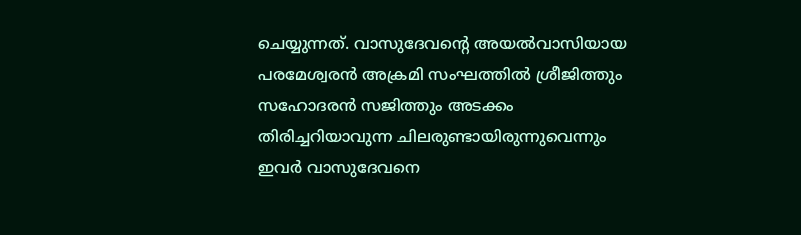ചെയ്യുന്നത്. വാസുദേവന്റെ അയല്‍വാസിയായ പരമേശ്വരന്‍ അക്രമി സംഘത്തില്‍ ശ്രീജിത്തും സഹോദരന്‍ സജിത്തും അടക്കം തിരിച്ചറിയാവുന്ന ചിലരുണ്ടായിരുന്നുവെന്നും ഇവര്‍ വാസുദേവനെ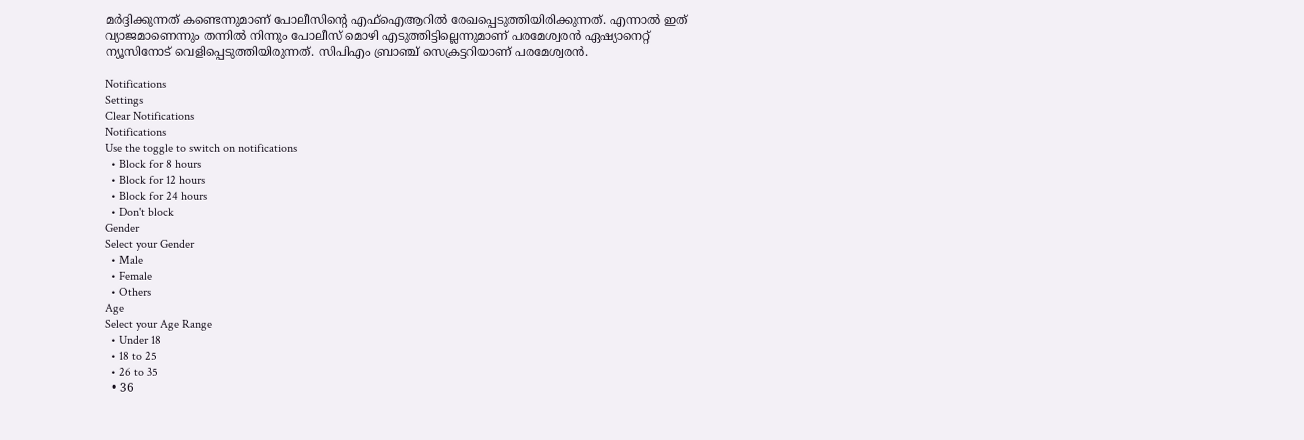മര്‍ദ്ദിക്കുന്നത് കണ്ടെന്നുമാണ് പോലീസിന്റെ എഫ്ഐആറില്‍ രേഖപ്പെടുത്തിയിരിക്കുന്നത്. എന്നാല്‍ ഇത് വ്യാജമാണെന്നും തന്നില്‍ നിന്നും പോലീസ് മൊഴി എടുത്തിട്ടില്ലെന്നുമാണ് പരമേശ്വരന്‍ ഏഷ്യാനെറ്റ് ന്യൂസിനോട് വെളിപ്പെടുത്തിയിരുന്നത്. സിപിഎം ബ്രാഞ്ച് സെക്രട്ടറിയാണ് പരമേശ്വരൻ.

Notifications
Settings
Clear Notifications
Notifications
Use the toggle to switch on notifications
  • Block for 8 hours
  • Block for 12 hours
  • Block for 24 hours
  • Don't block
Gender
Select your Gender
  • Male
  • Female
  • Others
Age
Select your Age Range
  • Under 18
  • 18 to 25
  • 26 to 35
  • 36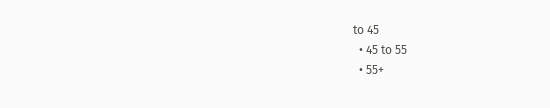to 45
  • 45 to 55
  • 55+